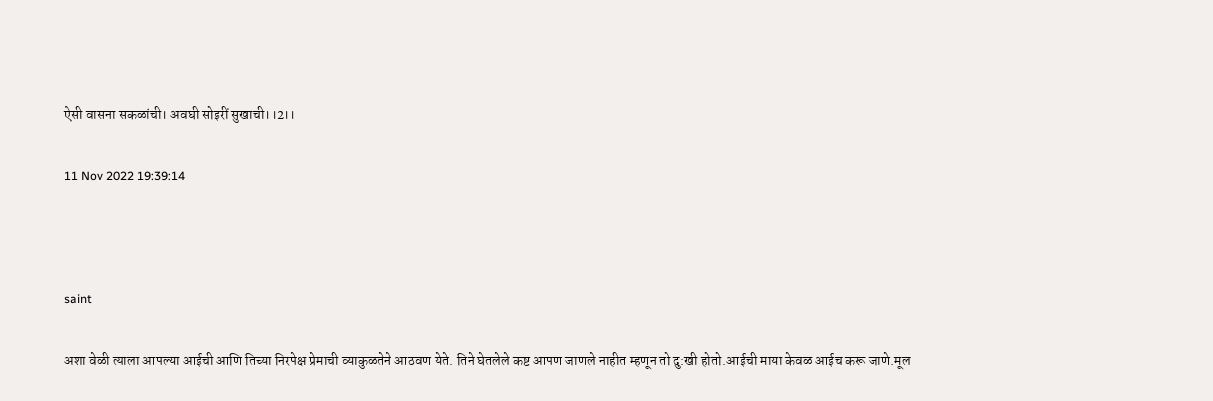ऐसी वासना सकळांची। अवघी सोइरीं सुखाची।।2।।

11 Nov 2022 19:39:14



saint

अशा वेळी त्याला आपल्या आईची आणि तिच्या निरपेक्ष प्रेमाची व्याकुळतेने आठवण येते. तिने घेतलेले कष्ट आपण जाणले नाहीत म्हणून तो दु:खी होतो.आईची माया केवळ आईच करू जाणे.मूल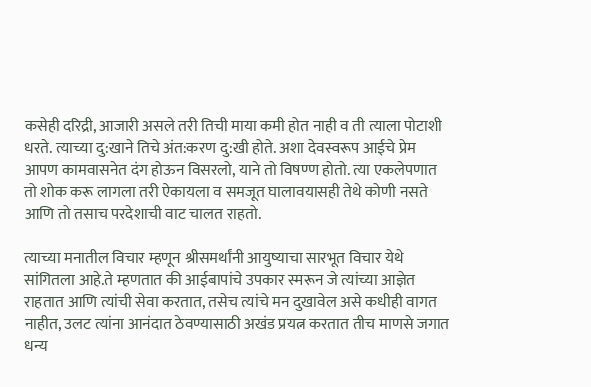कसेही दरिद्री, आजारी असले तरी तिची माया कमी होत नाही व ती त्याला पोटाशी धरते. त्याच्या दु:खाने तिचे अंत:करण दु:खी होते. अशा देवस्वरूप आईचे प्रेम आपण कामवासनेत दंग होऊन विसरलो, याने तो विषण्ण होतो. त्या एकलेपणात तो शोक करू लागला तरी ऐकायला व समजूत घालावयासही तेथे कोणी नसते आणि तो तसाच परदेशाची वाट चालत राहतो.

त्याच्या मनातील विचार म्हणून श्रीसमर्थांनी आयुष्याचा सारभूत विचार येथे सांगितला आहे.ते म्हणतात की आईबापांचे उपकार स्मरून जे त्यांच्या आज्ञेत राहतात आणि त्यांची सेवा करतात, तसेच त्यांचे मन दुखावेल असे कधीही वागत नाहीत, उलट त्यांना आनंदात ठेवण्यासाठी अखंड प्रयत्न करतात तीच माणसे जगात धन्य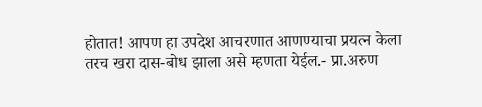होतात! आपण हा उपदेश आचरणात आणण्याचा प्रयत्न केला तरच खरा दास-बोध झाला असे म्हणता येईल.- प्रा.अरुण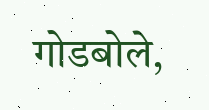गोडबोले,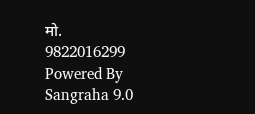मो. 9822016299
Powered By Sangraha 9.0